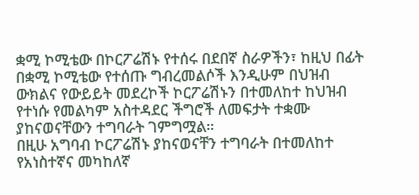ቋሚ ኮሚቴው በኮርፖሬሽኑ የተሰሩ በደበኛ ስራዎችን፣ ከዚህ በፊት በቋሚ ኮሚቴው የተሰጡ ግብረመልሶች እንዲሁም በህዝብ ውክልና የውይይት መደረኮች ኮርፖሬሽኑን በተመለከተ ከህዝብ የተነሱ የመልካም አስተዳደር ችግሮች ለመፍታት ተቋሙ ያከናወናቸውን ተግባራት ገምግሟል።
በዚሁ አግባብ ኮርፖሬሽኑ ያከናወናቸን ተግባራት በተመለከተ የአነስተኛና መካከለኛ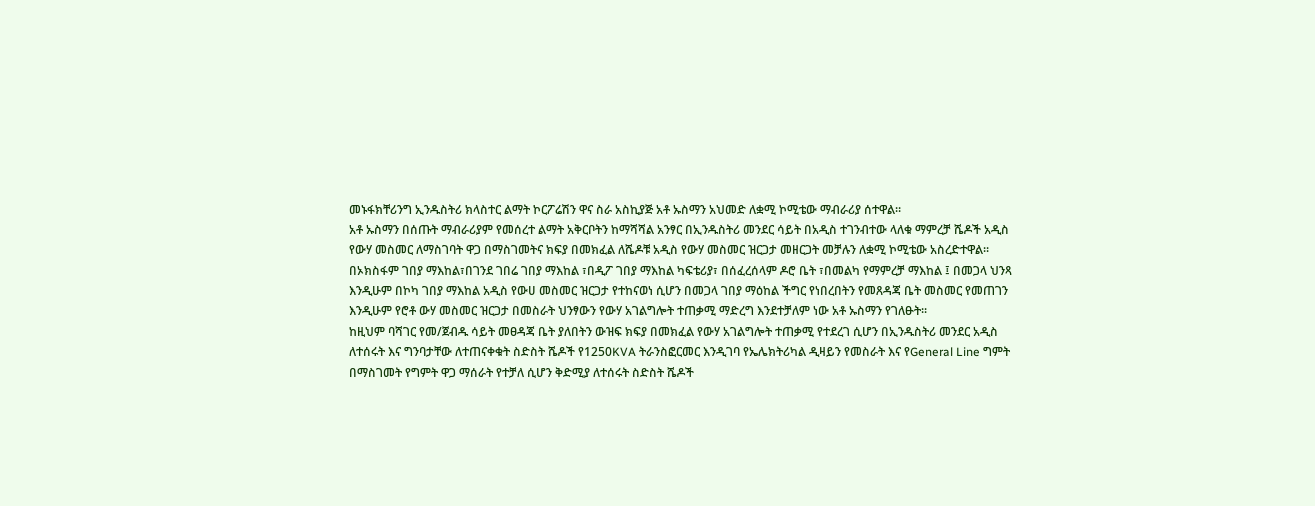መኑፋክቸሪንግ ኢንዱስትሪ ክላስተር ልማት ኮርፖሬሽን ዋና ስራ አስኪያጅ አቶ ኡስማን አህመድ ለቋሚ ኮሚቴው ማብራሪያ ሰተዋል።
አቶ ኡስማን በሰጡት ማብራሪያም የመሰረተ ልማት አቅርቦትን ከማሻሻል አንፃር በኢንዱስትሪ መንደር ሳይት በአዲስ ተገንብተው ላለቁ ማምረቻ ሼዶች አዲስ የውሃ መስመር ለማስገባት ዋጋ በማስገመትና ክፍያ በመክፈል ለሼዶቹ አዲስ የውሃ መስመር ዝርጋታ መዘርጋት መቻሉን ለቋሚ ኮሚቴው አስረድተዋል፡፡
በኦክስፋም ገበያ ማእከል፣በገንደ ገበሬ ገበያ ማእከል ፣በዲፖ ገበያ ማእከል ካፍቴሪያ፣ በሰፈረሰላም ዶሮ ቤት ፣በመልካ የማምረቻ ማእከል ፤ በመጋላ ህንጻ እንዲሁም በኮካ ገበያ ማእከል አዲስ የውሀ መስመር ዝርጋታ የተከናወነ ሲሆን በመጋላ ገበያ ማዕከል ችግር የነበረበትን የመጸዳጃ ቤት መስመር የመጠገን እንዲሁም የሮቶ ውሃ መስመር ዝርጋታ በመስራት ህንፃውን የውሃ አገልግሎት ተጠቃሚ ማድረግ እንደተቻለም ነው አቶ ኡስማን የገለፁት፡፡
ከዚህም ባሻገር የመ/ጀብዱ ሳይት መፀዳጃ ቤት ያለበትን ውዝፍ ክፍያ በመክፈል የውሃ አገልግሎት ተጠቃሚ የተደረገ ሲሆን በኢንዱስትሪ መንደር አዲስ ለተሰሩት እና ግንባታቸው ለተጠናቀቁት ስድስት ሼዶች የ1250KVA ትራንስፎርመር እንዲገባ የኤሌክትሪካል ዲዛይን የመስራት እና የGeneral Line ግምት በማስገመት የግምት ዋጋ ማሰራት የተቻለ ሲሆን ቅድሚያ ለተሰሩት ስድስት ሼዶች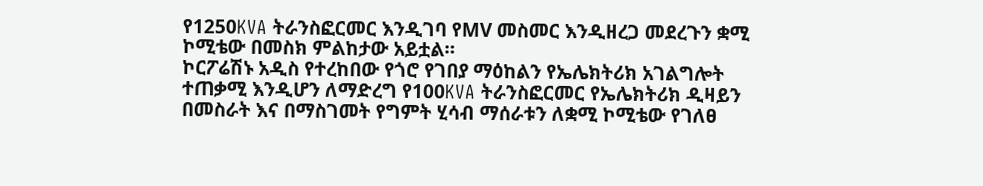የ1250KVA ትራንስፎርመር እንዲገባ የMV መስመር እንዲዘረጋ መደረጉን ቋሚ ኮሚቴው በመስክ ምልከታው አይቷል።
ኮርፖሬሽኑ አዲስ የተረከበው የጎሮ የገበያ ማዕከልን የኤሌክትሪክ አገልግሎት ተጠቃሚ እንዲሆን ለማድረግ የ100KVA ትራንስፎርመር የኤሌክትሪክ ዲዛይን በመስራት እና በማስገመት የግምት ሂሳብ ማሰራቱን ለቋሚ ኮሚቴው የገለፀ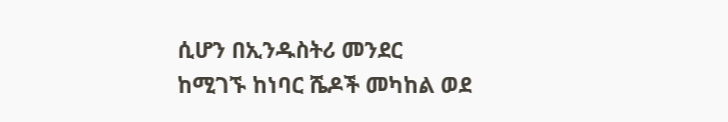ሲሆን በኢንዱስትሪ መንደር ከሚገኙ ከነባር ሼዶች መካከል ወደ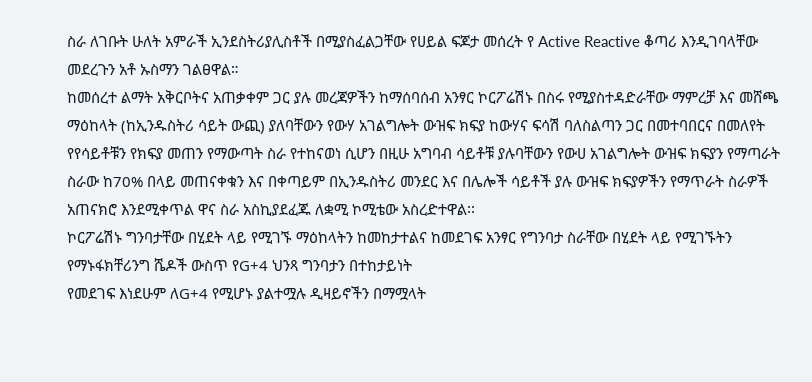ስራ ለገቡት ሁለት አምራች ኢንደስትሪያሊስቶች በሚያስፈልጋቸው የሀይል ፍጆታ መሰረት የ Active Reactive ቆጣሪ እንዲገባላቸው መደረጉን አቶ ኡስማን ገልፀዋል።
ከመሰረተ ልማት አቅርቦትና አጠቃቀም ጋር ያሉ መረጃዎችን ከማሰባሰብ አንፃር ኮርፖሬሽኑ በስሩ የሚያስተዳድራቸው ማምረቻ እና መሸጫ ማዕከላት (ከኢንዱስትሪ ሳይት ውጪ) ያለባቸውን የውሃ አገልግሎት ውዝፍ ክፍያ ከውሃና ፍሳሽ ባለስልጣን ጋር በመተባበርና በመለየት የየሳይቶቹን የክፍያ መጠን የማውጣት ስራ የተከናወነ ሲሆን በዚሁ አግባብ ሳይቶቹ ያሉባቸውን የውሀ አገልግሎት ውዝፍ ክፍያን የማጣራት ስራው ከ70% በላይ መጠናቀቁን እና በቀጣይም በኢንዱስትሪ መንደር እና በሌሎች ሳይቶች ያሉ ውዝፍ ክፍያዎችን የማጥራት ስራዎች አጠናክሮ እንደሚቀጥል ዋና ስራ አስኪያደፈጁ ለቋሚ ኮሚቴው አስረድተዋል፡፡
ኮርፖሬሽኑ ግንባታቸው በሂደት ላይ የሚገኙ ማዕከላትን ከመከታተልና ከመደገፍ አንፃር የግንባታ ስራቸው በሂደት ላይ የሚገኙትን የማኑፋክቸሪንግ ሼዶች ውስጥ የG+4 ህንጻ ግንባታን በተከታይነት
የመደገፍ እነደሁም ለG+4 የሚሆኑ ያልተሟሉ ዲዛይኖችን በማሟላት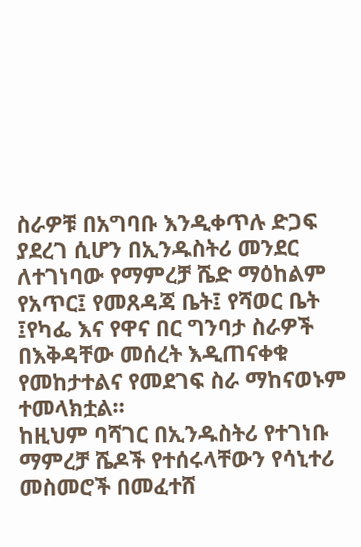ስራዎቹ በአግባቡ እንዲቀጥሉ ድጋፍ ያደረገ ሲሆን በኢንዱስትሪ መንደር ለተገነባው የማምረቻ ሼድ ማዕከልም የአጥር፤ የመጸዳጃ ቤት፤ የሻወር ቤት ፤የካፌ እና የዋና በር ግንባታ ስራዎች በእቅዳቸው መሰረት እዲጠናቀቁ የመከታተልና የመደገፍ ስራ ማከናወኑም ተመላክቷል።
ከዚህም ባሻገር በኢንዱስትሪ የተገነቡ ማምረቻ ሼዶች የተሰሩላቸውን የሳኒተሪ መስመሮች በመፈተሸ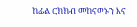ከፊል ርክክብ መከናወኑን እና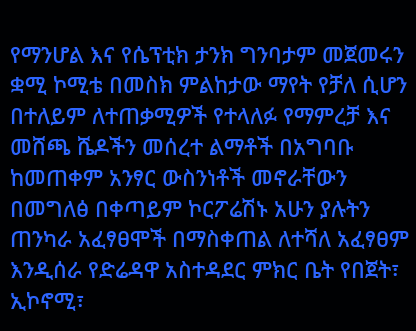የማንሆል እና የሴፕቲክ ታንክ ግንባታም መጀመሩን ቋሚ ኮሚቴ በመስክ ምልከታው ማየት የቻለ ሲሆን በተለይም ለተጠቃሚዎች የተላለፉ የማምረቻ እና መሸጫ ሼዶችን መሰረተ ልማቶች በአግባቡ ከመጠቀም አንፃር ውስንነቶች መኖራቸውን በመግለፅ በቀጣይም ኮርፖሬሽኑ አሁን ያሉትን ጠንካራ አፈፃፀሞች በማስቀጠል ለተሻለ አፈፃፀም እንዲሰራ የድሬዳዋ አስተዳደር ምክር ቤት የበጀት፣ ኢኮኖሚ፣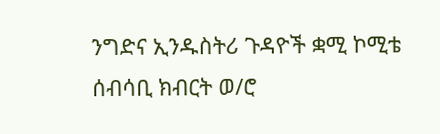ንግድና ኢንዱስትሪ ጉዳዮች ቋሚ ኮሚቴ ሰብሳቢ ክብርት ወ/ሮ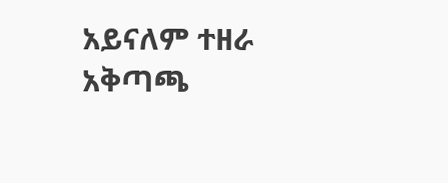አይናለም ተዘራ አቅጣጫ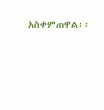አስቀምጠዋል፡፡